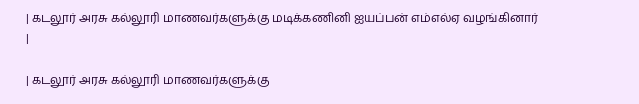| கடலூர் அரசு கல்லூரி மாணவர்களுக்கு மடிக்கணினி ஐயப்பன் எம்எல்ஏ வழங்கினார் |

| கடலூர் அரசு கல்லூரி மாணவர்களுக்கு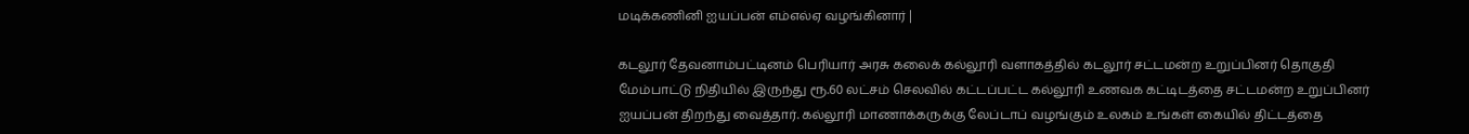மடிக்கணினி ஐயப்பன் எம்எல்ஏ வழங்கினார் |

கடலூர் தேவனாம்பட்டினம் பெரியார் அரசு கலைக் கல்லூரி வளாகத்தில் கடலூர் சட்டமன்ற உறுப்பினர் தொகுதி மேம்பாட்டு நிதியில் இருந்து ரூ.60 லட்சம் செலவில் கட்டப்பட்ட கல்லூரி உணவக கட்டிடத்தை சட்டமன்ற உறுப்பினர் ஐயப்பன் திறந்து வைத்தார். கல்லூரி மாணாக்கருக்கு லேப்டாப் வழங்கும் உலகம் உங்கள் கையில் திட்டத்தை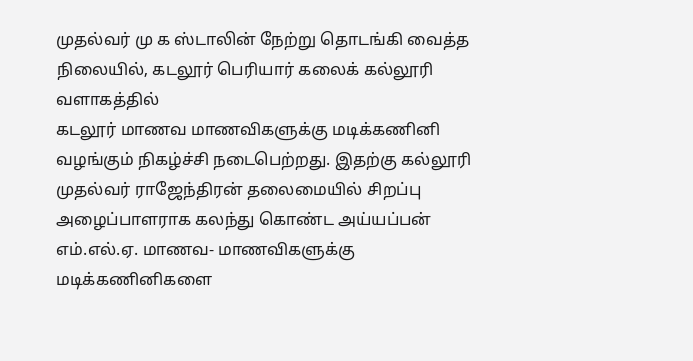முதல்வர் மு க ஸ்டாலின் நேற்று தொடங்கி வைத்த நிலையில், கடலூர் பெரியார் கலைக் கல்லூரி வளாகத்தில்
கடலூர் மாணவ மாணவிகளுக்கு மடிக்கணினி வழங்கும் நிகழ்ச்சி நடைபெற்றது. இதற்கு கல்லூரி முதல்வர் ராஜேந்திரன் தலைமையில் சிறப்பு அழைப்பாளராக கலந்து கொண்ட அய்யப்பன் எம்.எல்.ஏ. மாணவ- மாணவிகளுக்கு மடிக்கணினிகளை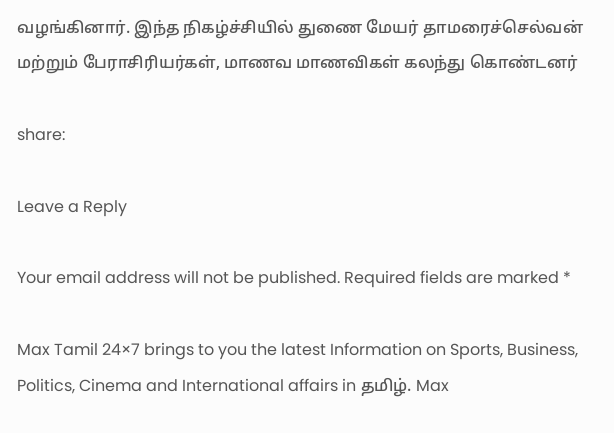வழங்கினார். இந்த நிகழ்ச்சியில் துணை மேயர் தாமரைச்செல்வன் மற்றும் பேராசிரியர்கள், மாணவ மாணவிகள் கலந்து கொண்டனர்

share:

Leave a Reply

Your email address will not be published. Required fields are marked *

Max Tamil 24×7 brings to you the latest Information on Sports, Business, Politics, Cinema and International affairs in தமிழ். Max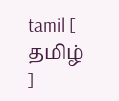tamil [ தமிழ் ]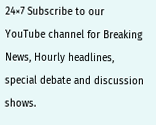24×7 Subscribe to our YouTube channel for Breaking News, Hourly headlines, special debate and discussion shows.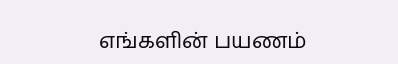எங்களின் பயணம்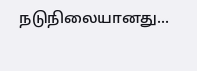நடுநிலையானது...